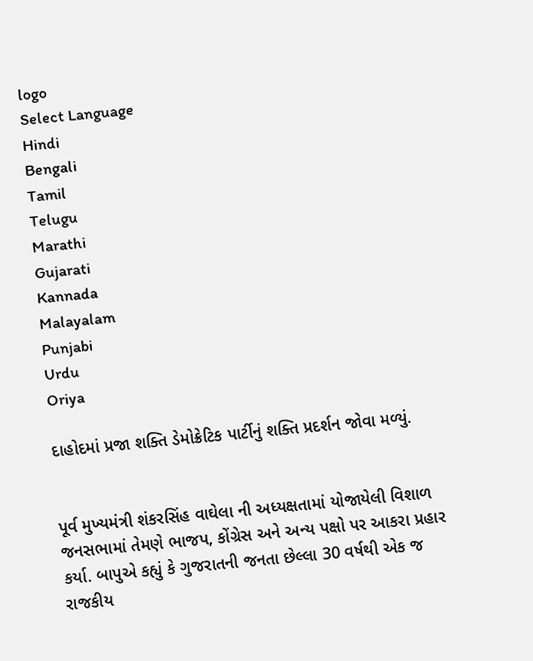logo
Select Language
Hindi
Bengali
Tamil
Telugu
Marathi
Gujarati
Kannada
Malayalam
Punjabi
Urdu
Oriya

દાહોદમાં પ્રજા શક્તિ ડેમોક્રેટિક પાર્ટીનું શક્તિ પ્રદર્શન જોવા મળ્યું.


પૂર્વ મુખ્યમંત્રી શંકરસિંહ વાઘેલા ની અધ્યક્ષતામાં યોજાયેલી વિશાળ જનસભામાં તેમણે ભાજપ, કોંગ્રેસ અને અન્ય પક્ષો પર આકરા પ્રહાર કર્યા. બાપુએ કહ્યું કે ગુજરાતની જનતા છેલ્લા 30 વર્ષથી એક જ રાજકીય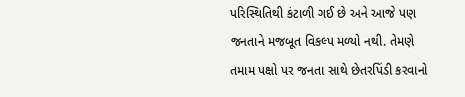પરિસ્થિતિથી કંટાળી ગઈ છે અને આજે પણ જનતાને મજબૂત વિકલ્પ મળ્યો નથી. તેમણે તમામ પક્ષો પર જનતા સાથે છેતરપિંડી કરવાનો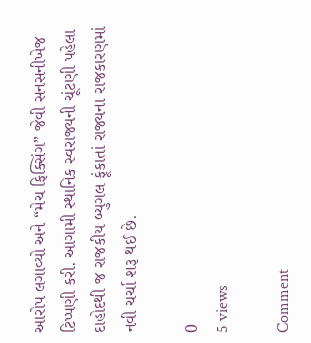આરોપ લગાવ્યો અને “મેચ ફિક્સિંગ” જેવી સનસનીખેજ ટિપ્પણી કરી. આગામી સ્થાનિક સ્વરાજ્યની ચૂંટણી પહેલા દાહોદથી જ રાજકીય બ્યુગલ ફૂંકાતાં રાજ્યના રાજકારણમાં નવી ચર્ચા શરૂ થઈ છે.

0
5 views

Comment